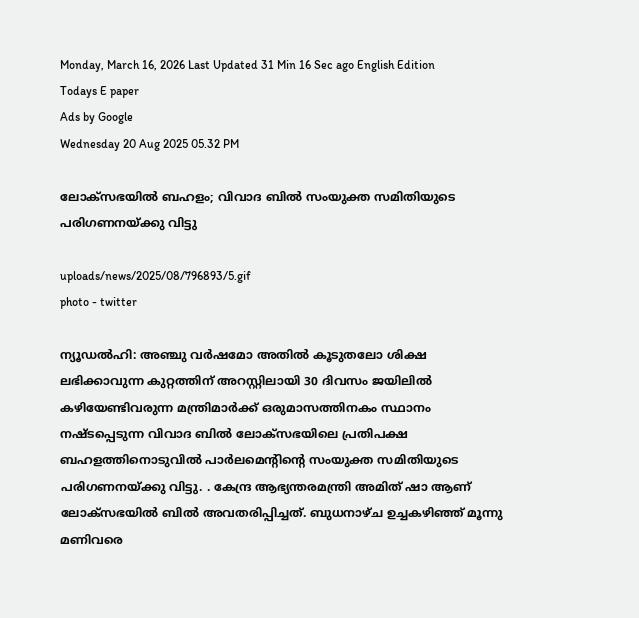Monday, March 16, 2026 Last Updated 31 Min 16 Sec ago English Edition
Todays E paper
Ads by Google
Wednesday 20 Aug 2025 05.32 PM

ലോക്‌സഭയിൽ ബഹളം; വിവാദ ബിൽ സംയുക്ത സമിതിയുടെ പരിഗണനയ്ക്കു വിട്ടു

uploads/news/2025/08/796893/5.gif
photo - twitter

ന്യൂഡല്‍ഹി: അഞ്ചു വർഷമോ അതിൽ കൂടുതലോ ശിക്ഷ ലഭിക്കാവുന്ന കുറ്റത്തിന് അറസ്റ്റിലായി 30 ദിവസം ജയിലിൽ കഴിയേണ്ടിവരുന്ന മന്ത്രിമാർക്ക് ഒരുമാസത്തിനകം സ്ഥാനം നഷ്ടപ്പെടുന്ന വിവാദ ബിൽ ലോക്സഭയിലെ പ്രതിപക്ഷ ബഹളത്തിനൊടുവിൽ പാർലമെന്റിന്റെ സംയുക്ത സമിതിയുടെ പരിഗണനയ്ക്കു വിട്ടു. . കേന്ദ്ര ആഭ്യന്തരമന്ത്രി അമിത് ഷാ ആണ് ലോക്സഭയിൽ ബിൽ അവതരിപ്പിച്ചത്. ബുധനാഴ്ച ഉച്ചകഴിഞ്ഞ് മൂന്നു മണിവരെ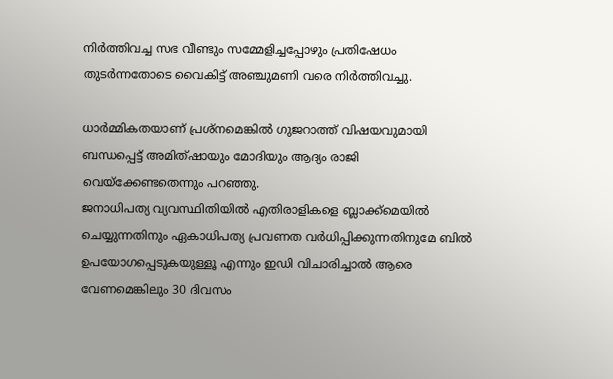നിർത്തിവച്ച സഭ വീണ്ടും സമ്മേളിച്ചപ്പോഴും പ്രതിഷേധം തുടർന്നതോടെ വൈകിട്ട് അഞ്ചുമണി വരെ നിർത്തിവച്ചു.

ധാര്‍മ്മികതയാണ് പ്രശ്‌നമെങ്കില്‍ ഗുജറാത്ത് വിഷയവുമായി ബന്ധപ്പെട്ട് അമിത്ഷായും മോദിയും ആദ്യം രാജി വെയ്‌ക്കേണ്ടതെന്നും പറഞ്ഞു.
ജനാധിപത്യ വ്യവസ്ഥിതിയില്‍ എതിരാളികളെ ബ്ലാക്ക്മെയില്‍ ചെയ്യുന്നതിനും ഏകാധിപത്യ പ്രവണത വര്‍ധിപ്പിക്കുന്നതിനുമേ ബില്‍ ഉപയോഗപ്പെടുകയുള്ളൂ എന്നും ഇഡി വിചാരിച്ചാല്‍ ആരെ വേണമെങ്കിലും 30 ദിവസം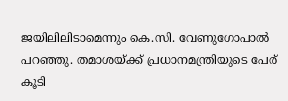ജയിലിലിടാമെന്നും കെ.സി. വേണുഗോപാല്‍ പറഞ്ഞു. തമാശയ്ക്ക് പ്രധാനമന്ത്രിയുടെ പേര് കൂടി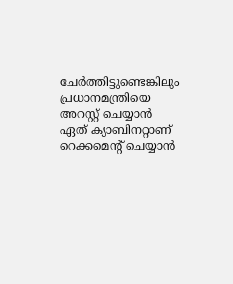ചേര്‍ത്തിട്ടുണ്ടെങ്കിലും പ്രധാനമന്ത്രിയെ അറസ്റ്റ് ചെയ്യാന്‍ ഏത് ക്യാബിനറ്റാണ് റെക്കമെന്റ് ചെയ്യാന്‍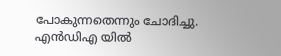പോകുന്നതെന്നും ചോദിച്ചു. എന്‍ഡിഎ യില്‍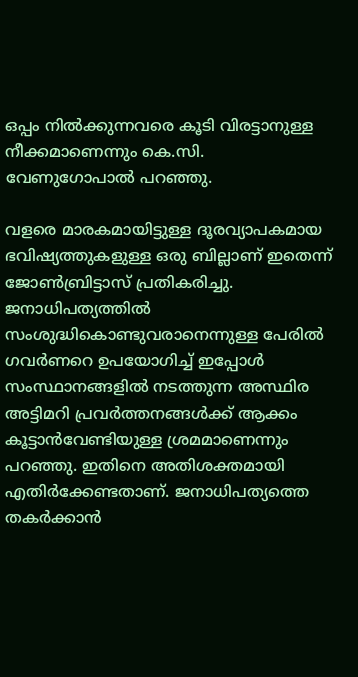ഒപ്പം നില്‍ക്കുന്നവരെ കൂടി വിരട്ടാനുള്ള നീക്കമാണെന്നും കെ.സി. വേണുഗോപാല്‍ പറഞ്ഞു.

വളരെ മാരകമായിട്ടുള്ള ദൂരവ്യാപകമായ ഭവിഷ്യത്തുകളുള്ള ഒരു ബില്ലാണ് ഇതെന്ന് ജോണ്‍ബ്രിട്ടാസ് പ്രതികരിച്ചു. ജനാധിപത്യത്തില്‍ സംശുദ്ധികൊണ്ടുവരാനെന്നുള്ള പേരില്‍ ഗവര്‍ണറെ ഉപയോഗിച്ച് ഇപ്പോള്‍ സംസ്ഥാനങ്ങളില്‍ നടത്തുന്ന അസ്ഥിര അട്ടിമറി പ്രവര്‍ത്തനങ്ങള്‍ക്ക് ആക്കം കൂട്ടാന്‍വേണ്ടിയുള്ള ശ്രമമാണെന്നും പറഞ്ഞു. ഇതിനെ അതിശക്തമായി എതിര്‍ക്കേണ്ടതാണ്. ജനാധിപത്യത്തെ തകര്‍ക്കാന്‍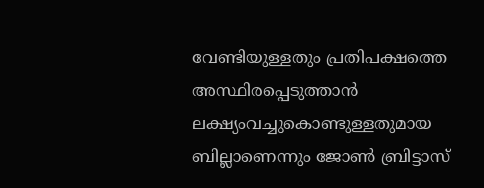വേണ്ടിയുള്ളതും പ്രതിപക്ഷത്തെ അസ്ഥിരപ്പെടുത്താന്‍ ലക്ഷ്യംവച്ചുകൊണ്ടുള്ളതുമായ ബില്ലാണെന്നും ജോണ്‍ ബ്രിട്ടാസ്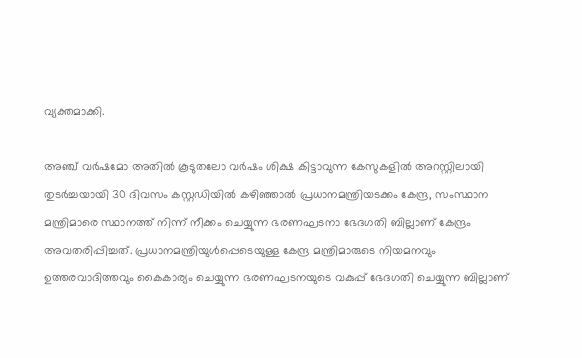വ്യക്തമാക്കി.

അഞ്ച് വര്‍ഷമോ അതില്‍ കൂടുതലോ വര്‍ഷം ശിക്ഷ കിട്ടാവുന്ന കേസുകളില്‍ അറസ്റ്റിലായി തുടര്‍ച്ചയായി 30 ദിവസം കസ്റ്റഡിയില്‍ കഴിഞ്ഞാല്‍ പ്രധാനമന്ത്രിയടക്കം കേന്ദ്ര, സംസ്ഥാന മന്ത്രിമാരെ സ്ഥാനത്ത് നിന്ന് നീക്കം ചെയ്യുന്ന ഭരണഘടനാ ഭേദഗതി ബില്ലാണ് കേന്ദ്രം അവതരിപ്പിച്ചത്. പ്രധാനമന്ത്രിയുള്‍പ്പെടെയുള്ള കേന്ദ്ര മന്ത്രിമാരുടെ നിയമനവും ഉത്തരവാദിത്തവും കൈകാര്യം ചെയ്യുന്ന ഭരണഘടനയുടെ വകുപ്പ് ഭേദഗതി ചെയ്യുന്ന ബില്ലാണ്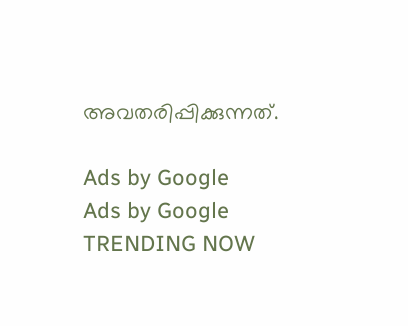അവതരിപ്പിക്കുന്നത്.

Ads by Google
Ads by Google
TRENDING NOW